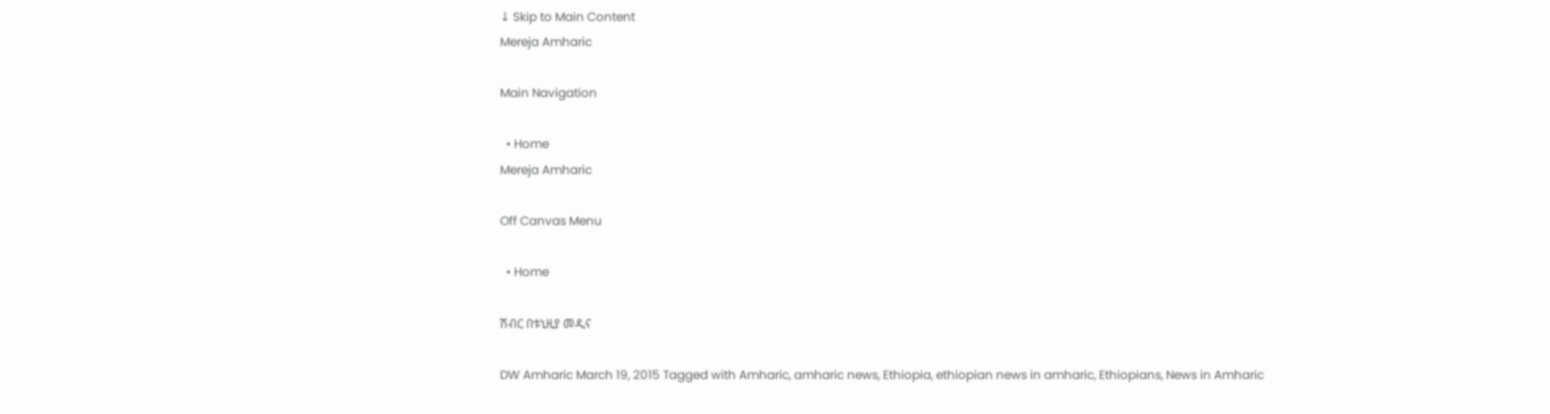↓ Skip to Main Content
Mereja Amharic

Main Navigation

  • Home
Mereja Amharic

Off Canvas Menu

  • Home

ሽብር በቱኒዚያ መዲና

DW Amharic March 19, 2015 Tagged with Amharic, amharic news, Ethiopia, ethiopian news in amharic, Ethiopians, News in Amharic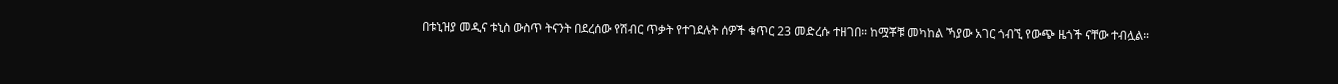በቱኒዝያ መዲና ቱኒስ ውስጥ ትናንት በደረሰው የሽብር ጥቃት የተገደሉት ሰዎች ቁጥር 23 መድረሱ ተዘገበ። ከሟቾቹ መካከል ኻያው አገር ጎብኚ የውጭ ዜጎች ናቸው ተብሏል።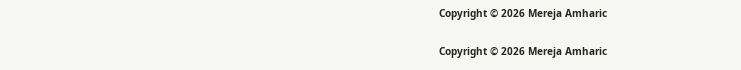Copyright © 2026 Mereja Amharic

Copyright © 2026 Mereja Amharic